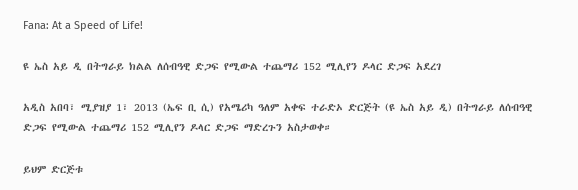Fana: At a Speed of Life!

ዩ ኤስ አይ ዲ በትግራይ ክልል ለሰብዓዊ ድጋፍ የሚውል ተጨማሪ 152 ሚሊየን ዶላር ድጋፍ አደረገ

አዲስ አበባ፣ ሚያዝያ 1፣ 2013 (ኤፍ ቢ ሲ) የአሜሪካ ዓለም አቀፍ ተራድኦ ድርጅት (ዩ ኤስ አይ ዲ) በትግራይ ለሰብዓዊ ድጋፍ የሚውል ተጨማሪ 152 ሚሊየን ዶላር ድጋፍ ማድረጉን አስታወቀ።

ይህም ድርጅቱ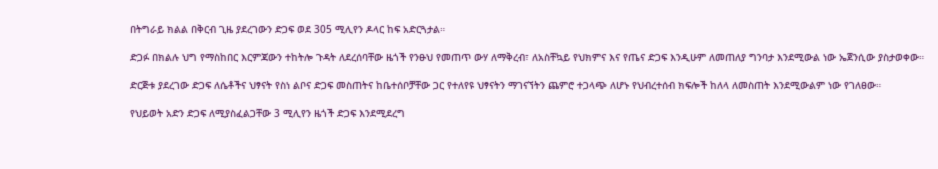በትግራይ ክልል በቅርብ ጊዜ ያደረገውን ድጋፍ ወደ 305 ሚሊየን ዶላር ከፍ አድርጓታል።

ድጋፉ በክልሉ ህግ የማስከበር እርምጃውን ተከትሎ ጉዳት ለደረሰባቸው ዜጎች የንፁህ የመጠጥ ውሃ ለማቅረብ፣ ለአስቸኳይ የህክምና እና የጤና ድጋፍ እንዲሁም ለመጠለያ ግንባታ እንደሚውል ነው ኤጀንሲው ያስታወቀው።

ድርጅቱ ያደረገው ድጋፍ ለሴቶችና ህፃናት የስነ ልቦና ድጋፍ መስጠትና ከቤተሰቦቻቸው ጋር የተለየዩ ህፃናትን ማገናኘትን ጨምሮ ተጋላጭ ለሆኑ የህብረተሰብ ክፍሎች ከለላ ለመስጠት እንደሚውልም ነው የገለፀው።

የህይወት አድን ድጋፍ ለሚያስፈልጋቸው 3 ሚሊየን ዜጎች ድጋፍ እንደሚደረግ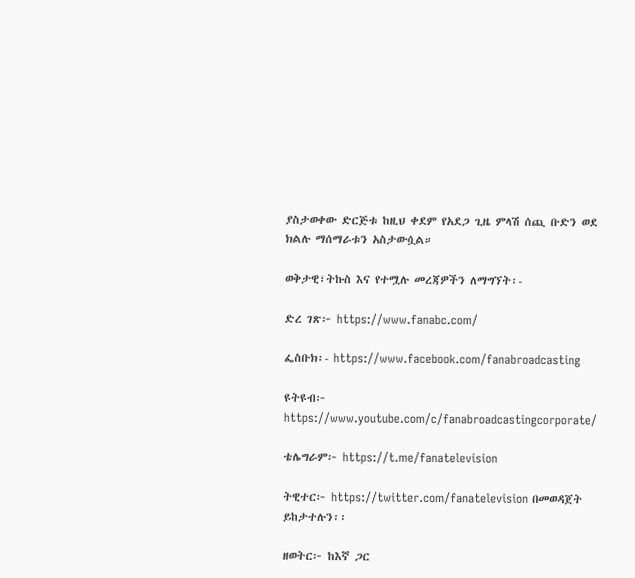ያስታወቀው ድርጅቱ ከዚህ ቀደም የአደጋ ጊዜ ምላሽ ሰጪ ቡድን ወደ ክልሉ ማሰማራቱን አስታውሷል።

ወቅታዊ፣ትኩስ እና የተሟሉ መረጃዎችን ለማግኘት፡-

ድረ ገጽ፦ https://www.fanabc.com/

ፌስቡክ፡- https://www.facebook.com/fanabroadcasting

ዩትዩብ፦ https://www.youtube.com/c/fanabroadcastingcorporate/

ቴሌግራም፦ https://t.me/fanatelevision

ትዊተር፦ https://twitter.com/fanatelevision በመወዳጀት ይከታተሉን፡፡

ዘወትር፦ ከእኛ ጋር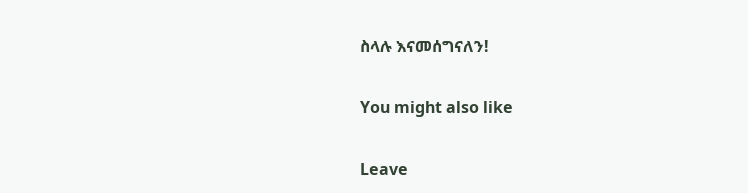ስላሉ እናመሰግናለን!

You might also like

Leave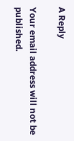A Reply

Your email address will not be published.